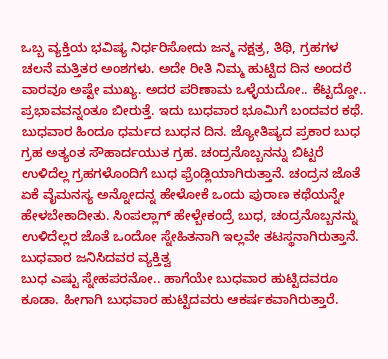ಒಬ್ಬ ವ್ಯಕ್ತಿಯ ಭವಿಷ್ಯ ನಿರ್ಧರಿಸೋದು ಜನ್ಮ ನಕ್ಷತ್ರ, ತಿಥಿ, ಗ್ರಹಗಳ ಚಲನೆ ಮತ್ತಿತರ ಅಂಶಗಳು. ಅದೇ ರೀತಿ ನಿಮ್ಮ ಹುಟ್ಟಿದ ದಿನ ಅಂದರೆ ವಾರವೂ ಅಷ್ಟೇ ಮುಖ್ಯ. ಅದರ ಪರಿಣಾಮ ಒಳ್ಳೆಯದೋ.. ಕೆಟ್ಟದ್ದೋ.. ಪ್ರಭಾವವನ್ನಂತೂ ಬೀರುತ್ತೆ. ಇದು ಬುಧವಾರ ಭೂಮಿಗೆ ಬಂದವರ ಕಥೆ.
ಬುಧವಾರ ಹಿಂದೂ ಧರ್ಮದ ಬುಧನ ದಿನ. ಜ್ಯೋತಿಷ್ಯದ ಪ್ರಕಾರ ಬುಧ ಗ್ರಹ ಅತ್ಯಂತ ಸೌಹಾರ್ದಯುತ ಗ್ರಹ. ಚಂದ್ರನೊಬ್ಬನನ್ನು ಬಿಟ್ಟರೆ ಉಳಿದೆಲ್ಲ ಗ್ರಹಗಳೊಂದಿಗೆ ಬುಧ ಫ್ರೆಂಡ್ಲಿಯಾಗಿರುತ್ತಾನೆ. ಚಂದ್ರನ ಜೊತೆ ಏಕೆ ವೈಮನಸ್ಯ ಅನ್ನೋದನ್ನ ಹೇಳೋಕೆ ಒಂದು ಪುರಾಣ ಕಥೆಯನ್ನೇ ಹೇಳಬೇಕಾದೀತು. ಸಿಂಪಲ್ಲಾಗ್ ಹೇಳ್ಬೇಕಂದ್ರೆ ಬುಧ, ಚಂದ್ರನೊಬ್ಬನನ್ನು ಉಳಿದೆಲ್ಲರ ಜೊತೆ ಒಂದೋ ಸ್ನೇಹಿತನಾಗಿ ಇಲ್ಲವೇ ತಟಸ್ಥನಾಗಿರುತ್ತಾನೆ.
ಬುಧವಾರ ಜನಿಸಿದವರ ವ್ಯಕ್ತಿತ್ವ
ಬುಧ ಎಷ್ಟು ಸ್ನೇಹಪರನೋ.. ಹಾಗೆಯೇ ಬುಧವಾರ ಹುಟ್ಟಿದವರೂ ಕೂಡಾ. ಹೀಗಾಗಿ ಬುಧವಾರ ಹುಟ್ಟಿದವರು ಆಕರ್ಷಕವಾಗಿರುತ್ತಾರೆ.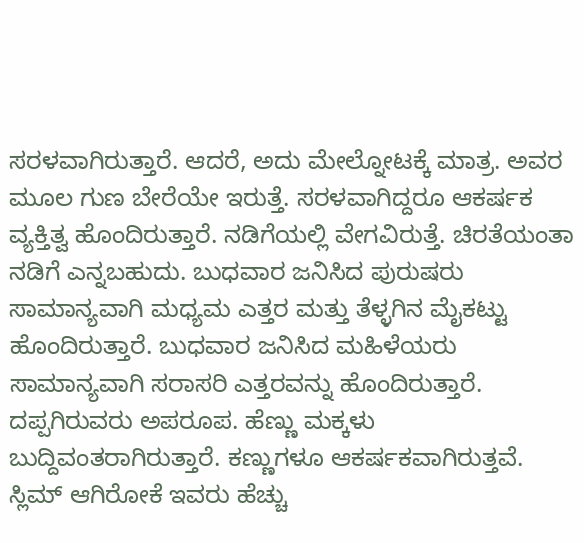ಸರಳವಾಗಿರುತ್ತಾರೆ. ಆದರೆ, ಅದು ಮೇಲ್ನೋಟಕ್ಕೆ ಮಾತ್ರ. ಅವರ ಮೂಲ ಗುಣ ಬೇರೆಯೇ ಇರುತ್ತೆ. ಸರಳವಾಗಿದ್ದರೂ ಆಕರ್ಷಕ ವ್ಯಕ್ತಿತ್ವ ಹೊಂದಿರುತ್ತಾರೆ. ನಡಿಗೆಯಲ್ಲಿ ವೇಗವಿರುತ್ತೆ. ಚಿರತೆಯಂತಾ ನಡಿಗೆ ಎನ್ನಬಹುದು. ಬುಧವಾರ ಜನಿಸಿದ ಪುರುಷರು ಸಾಮಾನ್ಯವಾಗಿ ಮಧ್ಯಮ ಎತ್ತರ ಮತ್ತು ತೆಳ್ಳಗಿನ ಮೈಕಟ್ಟು ಹೊಂದಿರುತ್ತಾರೆ. ಬುಧವಾರ ಜನಿಸಿದ ಮಹಿಳೆಯರು ಸಾಮಾನ್ಯವಾಗಿ ಸರಾಸರಿ ಎತ್ತರವನ್ನು ಹೊಂದಿರುತ್ತಾರೆ. ದಪ್ಪಗಿರುವರು ಅಪರೂಪ. ಹೆಣ್ಣು ಮಕ್ಕಳು ಬುದ್ದಿವಂತರಾಗಿರುತ್ತಾರೆ. ಕಣ್ಣುಗಳೂ ಆಕರ್ಷಕವಾಗಿರುತ್ತವೆ. ಸ್ಲಿಮ್ ಆಗಿರೋಕೆ ಇವರು ಹೆಚ್ಚು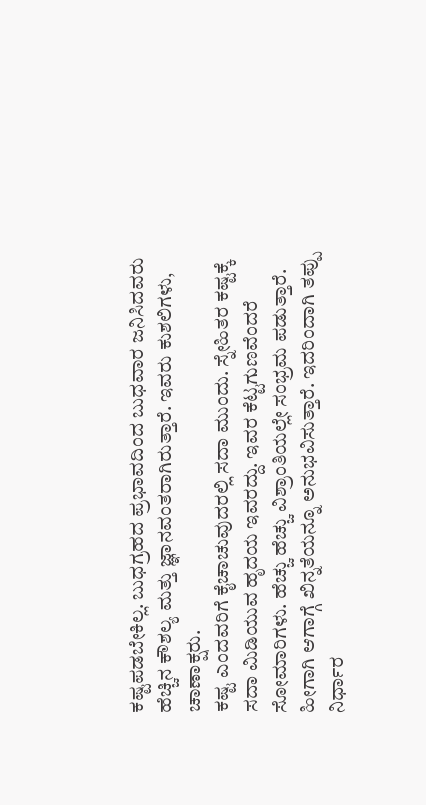ಕಷ್ಟಪಡಬೇಕಿಲ್ಲ. ಬುಧಗ್ರಹದ ಪ್ರಭಾವದಿಂದ ಬುಧವಾರ ಜನಿಸಿದವರು ಹೆಚ್ಚಿನ ಕೌಶಲ್ಯ ಮತ್ತು ಜ್ಞಾನವಂತರಾಗಿರುತ್ತಾರೆ. ಇವರು ಕುಶಲಿಗಳು, ಚಾಣಾಕ್ಷರು.
ಕಷ್ಟ ಎಂದವರಿಗೆ ಕೈಚಾಚುವುದರಲ್ಲಿ ಸದಾ ಮುಂದು. ಸ್ನೇಹಿತರ ಕಷ್ಟಕ್ಕೆ ಸದಾ ಮಿಡಿಯುವ ಹೃದಯ ಇವರದ್ದು. ಇವರ ಕೆಟ್ಟಗುಣವೆಂದರೆ ಸೋಮಾರಿಗಳು. ಹೆಚ್ಚು ಹೆಚ್ಚು ವಿಶ್ರಾಂತಿಯಲ್ಲೇ ಸಂಭ್ರಮ ಪಡುತ್ತಾರೆ. ಹೀಗಾಗಿ ಆಗಾಗ್ಗೆ ಖಿನ್ನತೆಯನ್ನೂ ಅನುಭವಿಸುತ್ತಾರೆ. ಇದರಿಂದಾಗಿ ತಪ್ಪು ನಿರ್ಧಾರ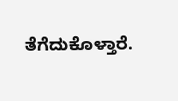ತೆಗೆದುಕೊಳ್ತಾರೆ.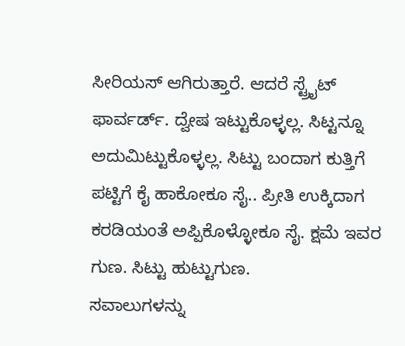ಸೀರಿಯಸ್ ಆಗಿರುತ್ತಾರೆ. ಆದರೆ ಸ್ಟ್ರೈಟ್ ಫಾರ್ವರ್ಡ್. ದ್ವೇಷ ಇಟ್ಟುಕೊಳ್ಳಲ್ಲ. ಸಿಟ್ಟನ್ನೂ ಅದುಮಿಟ್ಟುಕೊಳ್ಳಲ್ಲ. ಸಿಟ್ಟು ಬಂದಾಗ ಕುತ್ತಿಗೆ ಪಟ್ಟಿಗೆ ಕೈ ಹಾಕೋಕೂ ಸೈ.. ಪ್ರೀತಿ ಉಕ್ಕಿದಾಗ ಕರಡಿಯಂತೆ ಅಪ್ಪಿಕೊಳ್ಳೋಕೂ ಸೈ. ಕ್ಷಮೆ ಇವರ ಗುಣ. ಸಿಟ್ಟು ಹುಟ್ಟುಗುಣ.
ಸವಾಲುಗಳನ್ನು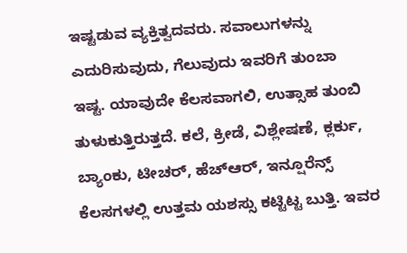ಇಷ್ಟಡುವ ವ್ಯಕ್ತಿತ್ವದವರು. ಸವಾಲುಗಳನ್ನು ಎದುರಿಸುವುದು, ಗೆಲುವುದು ಇವರಿಗೆ ತುಂಬಾ ಇಷ್ಟ. ಯಾವುದೇ ಕೆಲಸವಾಗಲಿ, ಉತ್ಸಾಹ ತುಂಬಿ ತುಳುಕುತ್ತಿರುತ್ತದೆ. ಕಲೆ, ಕ್ರೀಡೆ, ವಿಶ್ಲೇಷಣೆ, ಕ್ಲರ್ಕು, ಬ್ಯಾಂಕು, ಟೀಚರ್, ಹೆಚ್ಆರ್, ಇನ್ಷೂರೆನ್ಸ್ ಕೆಲಸಗಳಲ್ಲಿ ಉತ್ತಮ ಯಶಸ್ಸು ಕಟ್ಟಿಟ್ಟ ಬುತ್ತಿ. ಇವರ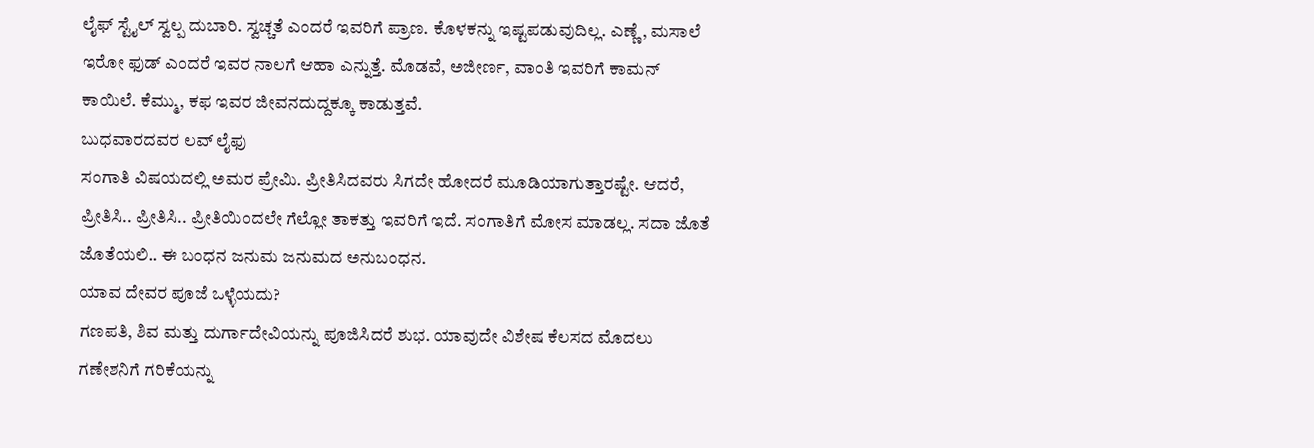ಲೈಫ್ ಸ್ಟೈಲ್ ಸ್ವಲ್ಪ ದುಬಾರಿ. ಸ್ವಚ್ಚತೆ ಎಂದರೆ ಇವರಿಗೆ ಪ್ರಾಣ. ಕೊಳಕನ್ನು ಇಷ್ಟಪಡುವುದಿಲ್ಲ. ಎಣ್ಣೆ, ಮಸಾಲೆ ಇರೋ ಫುಡ್ ಎಂದರೆ ಇವರ ನಾಲಗೆ ಆಹಾ ಎನ್ನುತ್ತೆ. ಮೊಡವೆ, ಅಜೀರ್ಣ, ವಾಂತಿ ಇವರಿಗೆ ಕಾಮನ್ ಕಾಯಿಲೆ. ಕೆಮ್ಮು, ಕಫ ಇವರ ಜೀವನದುದ್ದಕ್ಕೂ ಕಾಡುತ್ತವೆ.
ಬುಧವಾರದವರ ಲವ್ ಲೈಫು
ಸಂಗಾತಿ ವಿಷಯದಲ್ಲಿ ಅಮರ ಪ್ರೇಮಿ. ಪ್ರೀತಿಸಿದವರು ಸಿಗದೇ ಹೋದರೆ ಮೂಡಿಯಾಗುತ್ತಾರಷ್ಟೇ. ಆದರೆ, ಪ್ರೀತಿಸಿ.. ಪ್ರೀತಿಸಿ.. ಪ್ರೀತಿಯಿಂದಲೇ ಗೆಲ್ಲೋ ತಾಕತ್ತು ಇವರಿಗೆ ಇದೆ. ಸಂಗಾತಿಗೆ ಮೋಸ ಮಾಡಲ್ಲ. ಸದಾ ಜೊತೆ ಜೊತೆಯಲಿ.. ಈ ಬಂಧನ ಜನುಮ ಜನುಮದ ಅನುಬಂಧನ.
ಯಾವ ದೇವರ ಪೂಜೆ ಒಳ್ಳೆಯದು?
ಗಣಪತಿ, ಶಿವ ಮತ್ತು ದುರ್ಗಾದೇವಿಯನ್ನು ಪೂಜಿಸಿದರೆ ಶುಭ. ಯಾವುದೇ ವಿಶೇಷ ಕೆಲಸದ ಮೊದಲು ಗಣೇಶನಿಗೆ ಗರಿಕೆಯನ್ನು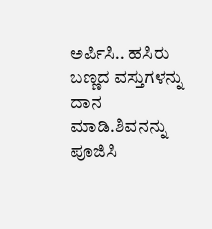ಅರ್ಪಿಸಿ.. ಹಸಿರು ಬಣ್ಣದ ವಸ್ತುಗಳನ್ನು ದಾನ ಮಾಡಿ.ಶಿವನನ್ನು ಪೂಜಿಸಿ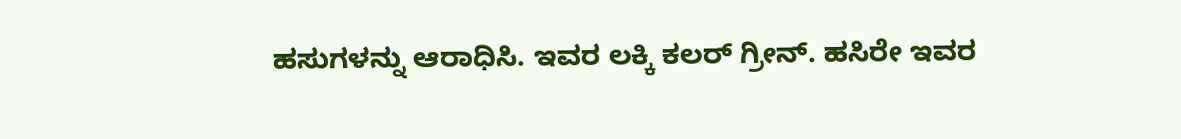ಹಸುಗಳನ್ನು ಆರಾಧಿಸಿ. ಇವರ ಲಕ್ಕಿ ಕಲರ್ ಗ್ರೀನ್. ಹಸಿರೇ ಇವರ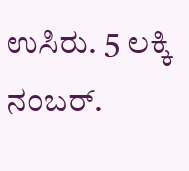ಉಸಿರು. 5 ಲಕ್ಕಿ ನಂಬರ್.